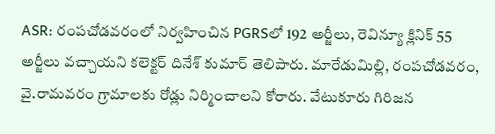ASR: రంపచోడవరంలో నిర్వహించిన PGRSలో 192 అర్జీలు, రెవిన్యూ క్లినిక్ 55 అర్జీలు వచ్చాయని కలెక్టర్ దినేశ్ కుమార్ తెలిపారు. మారేడుమిల్లి, రంపచోడవరం, వై.రామవరం గ్రామాలకు రోడ్లు నిర్మించాలని కోరారు. వేటుకూరు గిరిజన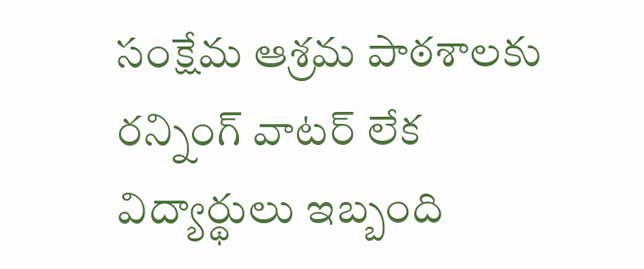సంక్షేమ ఆశ్రమ పాఠశాలకు రన్నింగ్ వాటర్ లేక విద్యార్థులు ఇబ్బంది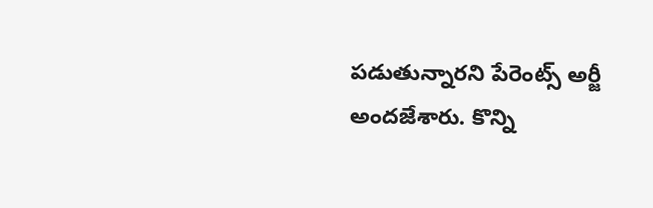పడుతున్నారని పేరెంట్స్ అర్జీ అందజేశారు. కొన్ని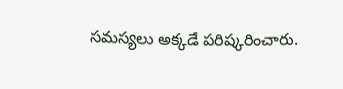సమస్యలు అక్కడే పరిష్కరించారు.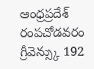ఆంధ్రప్రదేశ్
రంపచోడవరం గ్రీవెన్స్కు 192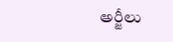అర్జీలు